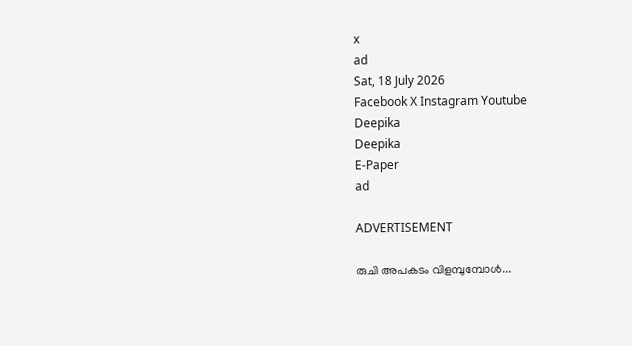x
ad
Sat, 18 July 2026
Facebook X Instagram Youtube
Deepika
Deepika
E-Paper
ad

ADVERTISEMENT

രുചി അപകടം വിളമ്പുമ്പോൾ...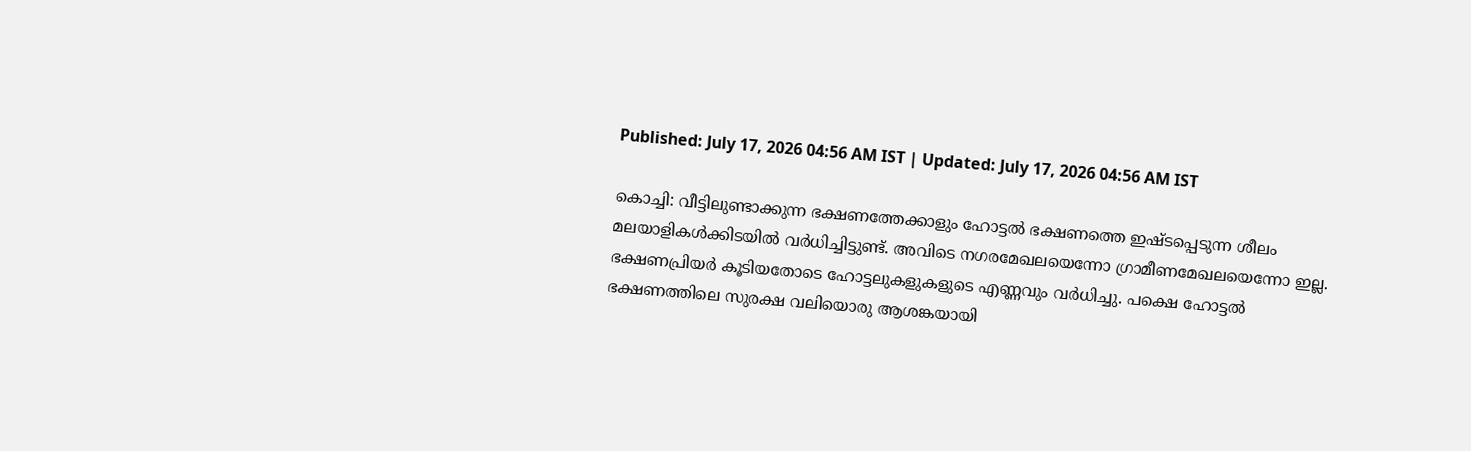Published: July 17, 2026 04:56 AM IST | Updated: July 17, 2026 04:56 AM IST

കൊച്ചി: വീട്ടിലുണ്ടാക്കുന്ന ഭക്ഷണത്തേക്കാളും ഹോട്ടല്‍ ഭക്ഷണത്തെ ഇഷ്ടപ്പെടുന്ന ശീലം മലയാളികള്‍ക്കിടയില്‍ വര്‍ധിച്ചിട്ടുണ്ട്. അവിടെ നഗരമേഖലയെന്നോ ഗ്രാമീണമേഖലയെന്നോ ഇല്ല. ഭക്ഷണപ്രിയര്‍ കൂടിയതോടെ ഹോട്ടലുകളുകളുടെ എണ്ണവും വര്‍ധിച്ചു. പക്ഷെ ഹോട്ടല്‍ ഭക്ഷണത്തിലെ സുരക്ഷ വലിയൊരു ആശങ്കയായി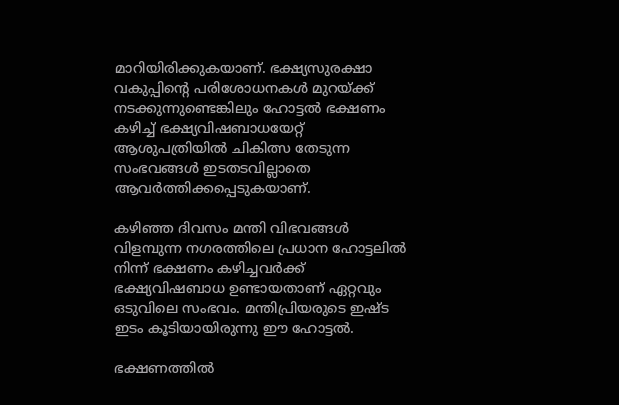മാറിയിരിക്കുകയാണ്. ഭക്ഷ്യസുരക്ഷാ വകുപ്പിന്‍റെ പരിശോധനകള്‍ മുറയ്ക്ക് നടക്കുന്നുണ്ടെങ്കിലും ഹോട്ടല്‍ ഭക്ഷണം കഴിച്ച് ഭക്ഷ്യവിഷബാധയേറ്റ് ആശുപത്രിയില്‍ ചികിത്സ തേടുന്ന സംഭവങ്ങള്‍ ഇടതടവില്ലാതെ ആവര്‍ത്തിക്കപ്പെടുകയാണ്.

കഴിഞ്ഞ ദിവസം മന്തി വിഭവങ്ങള്‍ വിളമ്പുന്ന നഗരത്തിലെ പ്രധാന ഹോട്ടലില്‍ നിന്ന് ഭക്ഷണം കഴിച്ചവര്‍ക്ക് ഭക്ഷ്യവിഷബാധ ഉണ്ടായതാണ് ഏറ്റവും ഒടുവിലെ സംഭവം. മന്തിപ്രിയരുടെ ഇഷ്ട ഇടം കൂടിയായിരുന്നു ഈ ഹോട്ടല്‍.

ഭക്ഷണത്തില്‍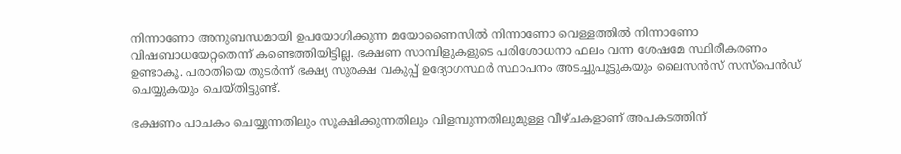നിന്നാണോ അനുബന്ധമായി ഉപയോഗിക്കുന്ന മയോണൈസില്‍ നിന്നാണോ വെള്ളത്തില്‍ നിന്നാണോ വിഷബാധയേറ്റതെന്ന് കണ്ടെത്തിയിട്ടില്ല. ഭക്ഷണ സാമ്പിളുകളുടെ പരിശോധനാ ഫലം വന്ന ശേഷമേ സ്ഥിരീകരണം ഉണ്ടാകൂ. പരാതിയെ തുടര്‍ന്ന് ഭക്ഷ്യ സുരക്ഷ വകുപ്പ് ഉദ്യോഗസ്ഥര്‍ സ്ഥാപനം അടച്ചുപൂട്ടുകയും ലൈസന്‍സ് സസ്‌പെൻഡ് ചെയ്യുകയും ചെയ്തിട്ടുണ്ട്.

ഭക്ഷണം പാചകം ചെയ്യുന്നതിലും സൂക്ഷിക്കുന്നതിലും വിളമ്പുന്നതിലുമുള്ള വീഴ്ചകളാണ് അപകടത്തിന്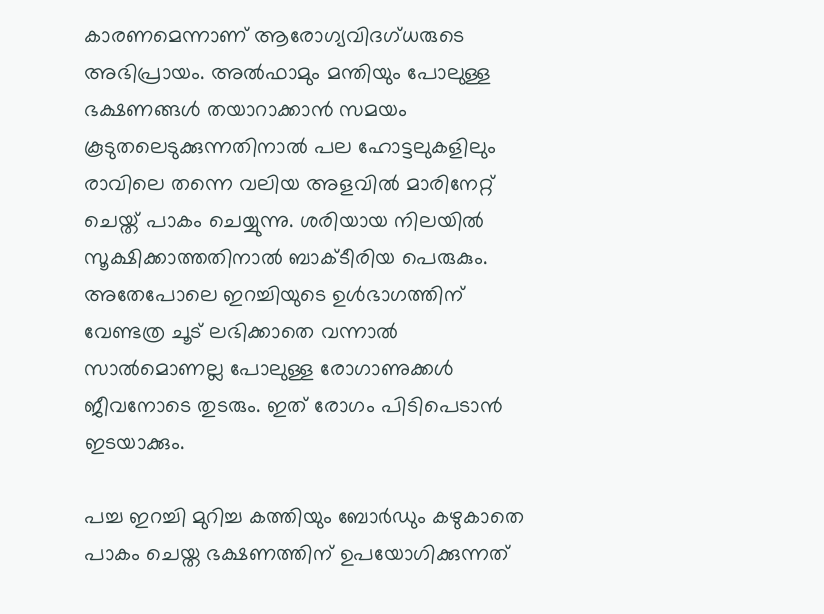കാരണമെന്നാണ് ആരോഗ്യവിദഗ്ധരുടെ അഭിപ്രായം. അല്‍ഫാമും മന്തിയും പോലുള്ള ഭക്ഷണങ്ങള്‍ തയാറാക്കാന്‍ സമയം കൂടുതലെടുക്കുന്നതിനാല്‍ പല ഹോട്ടലുകളിലും രാവിലെ തന്നെ വലിയ അളവില്‍ മാരിനേറ്റ് ചെയ്ത് പാകം ചെയ്യുന്നു. ശരിയായ നിലയില്‍ സൂക്ഷിക്കാത്തതിനാല്‍ ബാക്ടീരിയ പെരുകും. അതേപോലെ ഇറച്ചിയുടെ ഉള്‍ഭാഗത്തിന് വേണ്ടത്ര ചൂട് ലഭിക്കാതെ വന്നാല്‍ സാല്‍മൊണല്ല പോലുള്ള രോഗാണുക്കള്‍ ജീവനോടെ തുടരും. ഇത് രോഗം പിടിപെടാന്‍ ഇടയാക്കും.

പച്ച ഇറച്ചി മുറിച്ച കത്തിയും ബോര്‍ഡും കഴുകാതെ പാകം ചെയ്ത ഭക്ഷണത്തിന് ഉപയോഗിക്കുന്നത്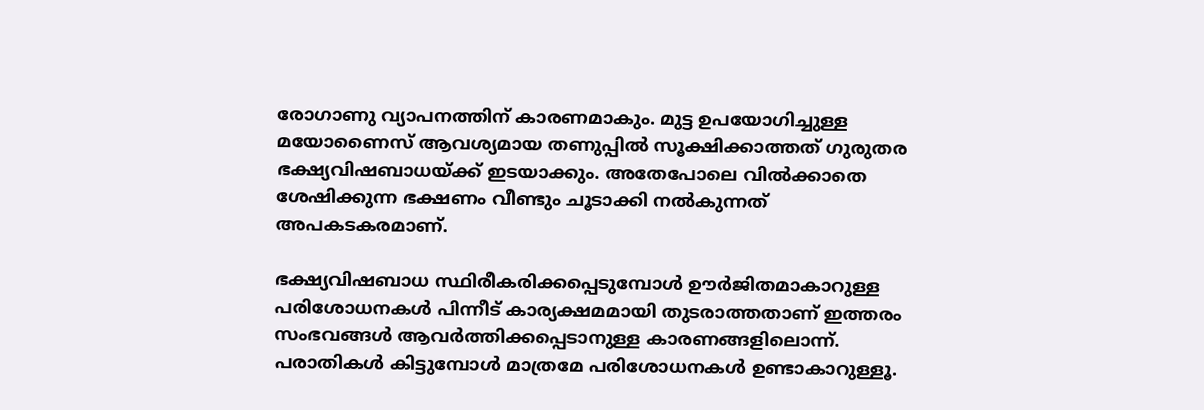രോഗാണു വ്യാപനത്തിന് കാരണമാകും. മുട്ട ഉപയോഗിച്ചുള്ള മയോണൈസ് ആവശ്യമായ തണുപ്പില്‍ സൂക്ഷിക്കാത്തത് ഗുരുതര ഭക്ഷ്യവിഷബാധയ്ക്ക് ഇടയാക്കും. അതേപോലെ വില്‍ക്കാതെ ശേഷിക്കുന്ന ഭക്ഷണം വീണ്ടും ചൂടാക്കി നല്‍കുന്നത് അപകടകരമാണ്.

ഭക്ഷ്യവിഷബാധ സ്ഥിരീകരിക്കപ്പെടുമ്പോള്‍ ഊര്‍ജിതമാകാറുള്ള പരിശോധനകള്‍ പിന്നീട് കാര്യക്ഷമമായി തുടരാത്തതാണ് ഇത്തരം സംഭവങ്ങള്‍ ആവര്‍ത്തിക്കപ്പെടാനുള്ള കാരണങ്ങളിലൊന്ന്. പരാതികള്‍ കിട്ടുമ്പോള്‍ മാത്രമേ പരിശോധനകള്‍ ഉണ്ടാകാറുള്ളൂ.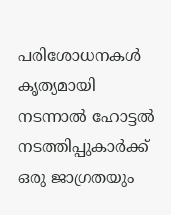പരിശോധനകള്‍ കൃത്യമായി നടന്നാല്‍ ഹോട്ടല്‍ നടത്തിപ്പുകാര്‍ക്ക് ഒരു ജാഗ്രതയും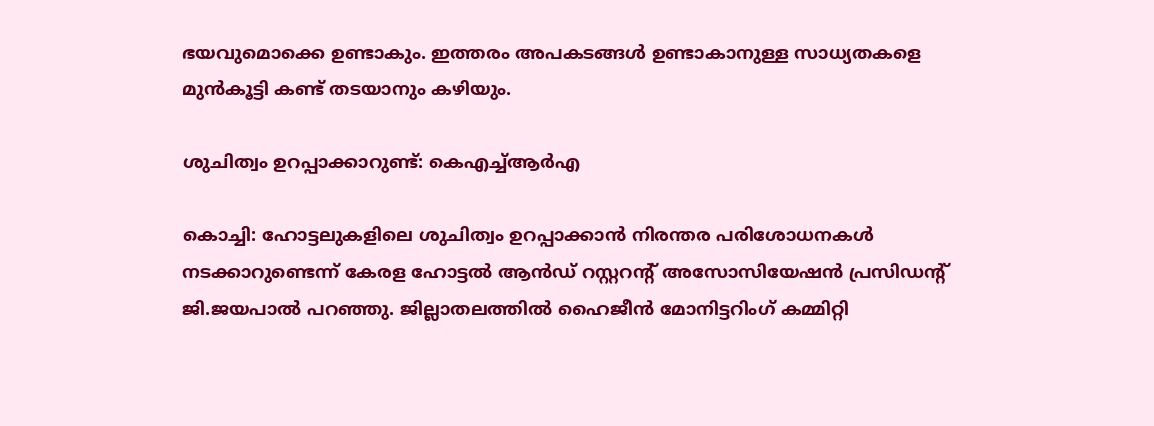ഭയവുമൊക്കെ ഉണ്ടാകും. ഇത്തരം അപകടങ്ങള്‍ ഉണ്ടാകാനുള്ള സാധ്യതകളെ മുന്‍കൂട്ടി കണ്ട് തടയാനും കഴിയും.

ശുചിത്വം ഉറപ്പാക്കാറുണ്ട്: കെഎച്ച്ആര്‍എ

കൊച്ചി: ഹോട്ടലുകളിലെ ശുചിത്വം ഉറപ്പാക്കാന്‍ നിരന്തര പരിശോധനകള്‍ നടക്കാറുണ്ടെന്ന് കേരള ഹോട്ടല്‍ ആന്‍ഡ് റസ്റ്ററന്‍റ് അസോസിയേഷന്‍ പ്രസിഡന്‍റ് ജി.ജയപാല്‍ പറഞ്ഞു. ജില്ലാതലത്തില്‍ ഹൈജീന്‍ മോനിട്ടറിംഗ് കമ്മിറ്റി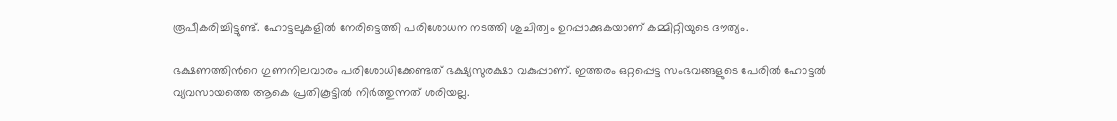രൂപീകരിച്ചിട്ടുണ്ട്. ഹോട്ടലുകളില്‍ നേരിട്ടെത്തി പരിശോധന നടത്തി ശുചിത്വം ഉറപ്പാക്കുകയാണ് കമ്മിറ്റിയുടെ ദൗത്യം.

ഭക്ഷണത്തിന്‍റെ ഗുണനിലവാരം പരിശോധിക്കേണ്ടത് ഭക്ഷ്യസുരക്ഷാ വകുപ്പാണ്. ഇത്തരം ഒറ്റപ്പെട്ട സംഭവങ്ങളുടെ പേരില്‍ ഹോട്ടല്‍ വ്യവസായത്തെ ആകെ പ്രതികൂട്ടില്‍ നിര്‍ത്തുന്നത് ശരിയല്ല.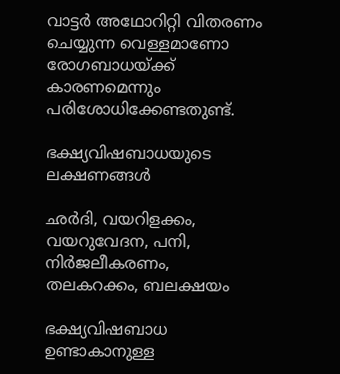വാട്ടര്‍ അഥോറിറ്റി വിതരണം ചെയ്യുന്ന വെള്ളമാണോ രോഗബാധയ്ക്ക് കാരണമെന്നും പരിശോധിക്കേണ്ടതുണ്ട്.

ഭക്ഷ്യവിഷബാധയുടെ ലക്ഷണങ്ങള്‍

ഛര്‍ദി, വയറിളക്കം, വയറുവേദന, പനി, നിര്‍ജലീകരണം, തലകറക്കം, ബലക്ഷയം

ഭക്ഷ്യവിഷബാധ ഉണ്ടാകാനുള്ള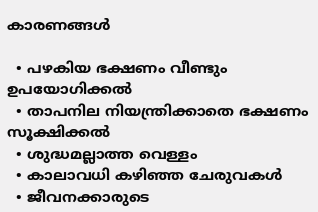കാരണങ്ങള്‍

  • പഴകിയ ഭക്ഷണം വീണ്ടും ഉപയോഗിക്കല്‍
  • താപനില നിയന്ത്രിക്കാതെ ഭക്ഷണം സൂക്ഷിക്കല്‍
  • ശുദ്ധമല്ലാത്ത വെള്ളം
  • കാലാവധി കഴിഞ്ഞ ചേരുവകള്‍
  • ജീവനക്കാരുടെ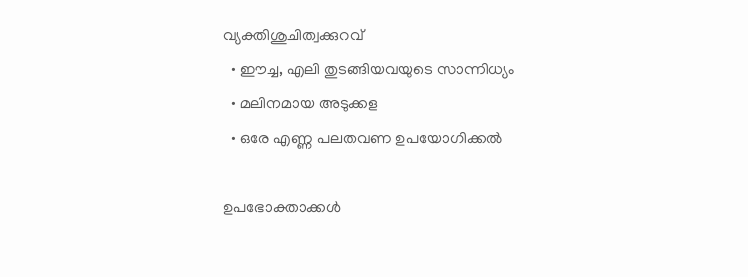വ്യക്തിശുചിത്വക്കുറവ്
  • ഈച്ച, എലി തുടങ്ങിയവയുടെ സാന്നിധ്യം
  • മലിനമായ അടുക്കള
  • ഒരേ എണ്ണ പലതവണ ഉപയോഗിക്കല്‍

ഉപഭോക്താക്കള്‍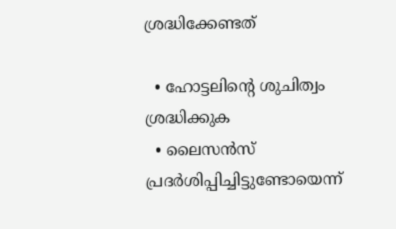ശ്രദ്ധിക്കേണ്ടത്

  • ഹോട്ടലിന്‍റെ ശുചിത്വം ശ്രദ്ധിക്കുക
  • ലൈസന്‍സ് പ്രദര്‍ശിപ്പിച്ചിട്ടുണ്ടോയെന്ന്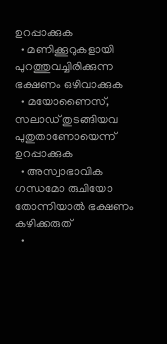ഉറപ്പാക്കുക
  • മണിക്കൂറുകളായി പുറത്തുവച്ചിരിക്കുന്ന ഭക്ഷണം ഒഴിവാക്കുക
  • മയോണൈസ്, സലാഡ് തുടങ്ങിയവ പുതുതാണോയെന്ന് ഉറപ്പാക്കുക
  • അസ്വാഭാവിക ഗന്ധമോ രുചിയോ തോന്നിയാല്‍ ഭക്ഷണം കഴിക്കരുത്
  •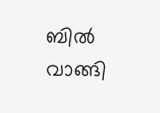ബില്‍ വാങ്ങി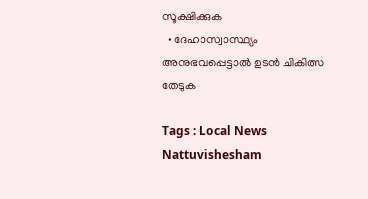സൂക്ഷിക്കുക
  • ദേഹാസ്വാസ്ഥ്യം അനുഭവപ്പെട്ടാല്‍ ഉടന്‍ ചികിത്സ തേടുക

Tags : Local News Nattuvishesham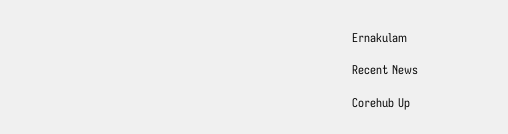Ernakulam

Recent News

Corehub Up